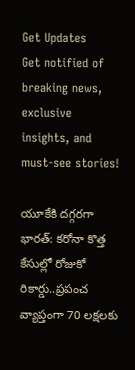Get Updates
Get notified of breaking news, exclusive insights, and must-see stories!

యూకేకి దగ్గరగా భారత్: కరోనా కొత్త కేసుల్లో రోజుకో రికార్డు..ప్రపంచ వ్యాప్తంగా 70 లక్షలకు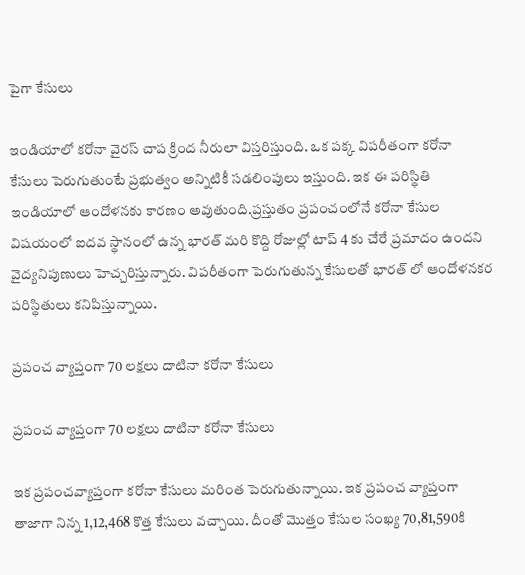పైగా కేసులు

ఇండియాలో కరోనా వైరస్ చాప క్రింద నీరులా విస్తరిస్తుంది. ఒక పక్క విపరీతంగా కరోనా కేసులు పెరుగుతుంటే ప్రభుత్వం అన్నిటికీ సడలింపులు ఇస్తుంది. ఇక ఈ పరిస్థితి ఇండియాలో ఆందోళనకు కారణం అవుతుంది.ప్రస్తుతం ప్రపంచంలోనే కరోనా కేసుల విషయంలో ఐదవ స్థానంలో ఉన్న భారత్ మరి కొద్ది రోజుల్లో టాప్ 4 కు చేరే ప్రమాదం ఉందని వైద్యనిపుణులు హెచ్చరిస్తున్నారు. విపరీతంగా పెరుగుతున్న కేసులతో భారత్ లో ఆందోళనకర పరిస్థితులు కనిపిస్తున్నాయి.

ప్రపంచ వ్యాప్తంగా 70 లక్షలు దాటినా కరోనా కేసులు

ప్రపంచ వ్యాప్తంగా 70 లక్షలు దాటినా కరోనా కేసులు

ఇక ప్రపంచవ్యాప్తంగా కరోనా కేసులు మరింత పెరుగుతున్నాయి. ఇక ప్రపంచ వ్యాప్తంగా తాజాగా నిన్న 1,12,468 కొత్త కేసులు వచ్చాయి. దీంతో మొత్తం కేసుల సంఖ్య 70,81,590కి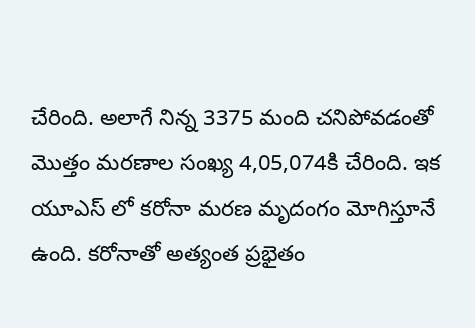చేరింది. అలాగే నిన్న 3375 మంది చనిపోవడంతో మొత్తం మరణాల సంఖ్య 4,05,074కి చేరింది. ఇక యూఎస్ లో కరోనా మరణ మృదంగం మోగిస్తూనే ఉంది. కరోనాతో అత్యంత ప్రభైతం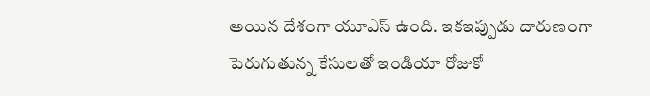అయిన దేశంగా యూఎస్ ఉంది. ఇకఇప్పుడు దారుణంగా పెరుగుతున్న కేసులతో ఇండియా రోజుకో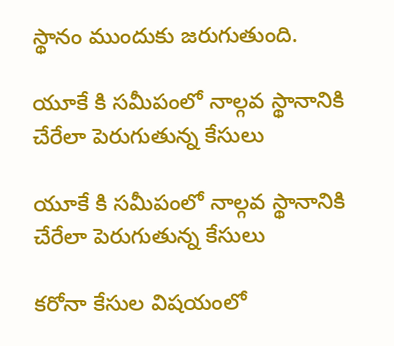స్థానం ముందుకు జరుగుతుంది.

యూకే కి సమీపంలో నాల్గవ స్థానానికి చేరేలా పెరుగుతున్న కేసులు

యూకే కి సమీపంలో నాల్గవ స్థానానికి చేరేలా పెరుగుతున్న కేసులు

కరోనా కేసుల విషయంలో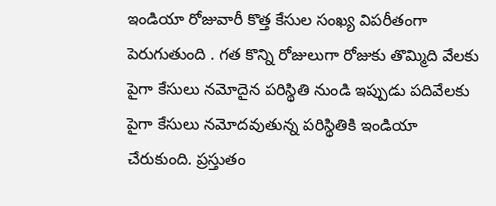ఇండియా రోజువారీ కొత్త కేసుల సంఖ్య విపరీతంగా పెరుగుతుంది . గత కొన్ని రోజులుగా రోజుకు తొమ్మిది వేలకు పైగా కేసులు నమోదైన పరిస్థితి నుండి ఇప్పుడు పదివేలకు పైగా కేసులు నమోదవుతున్న పరిస్థితికి ఇండియా చేరుకుంది. ప్రస్తుతం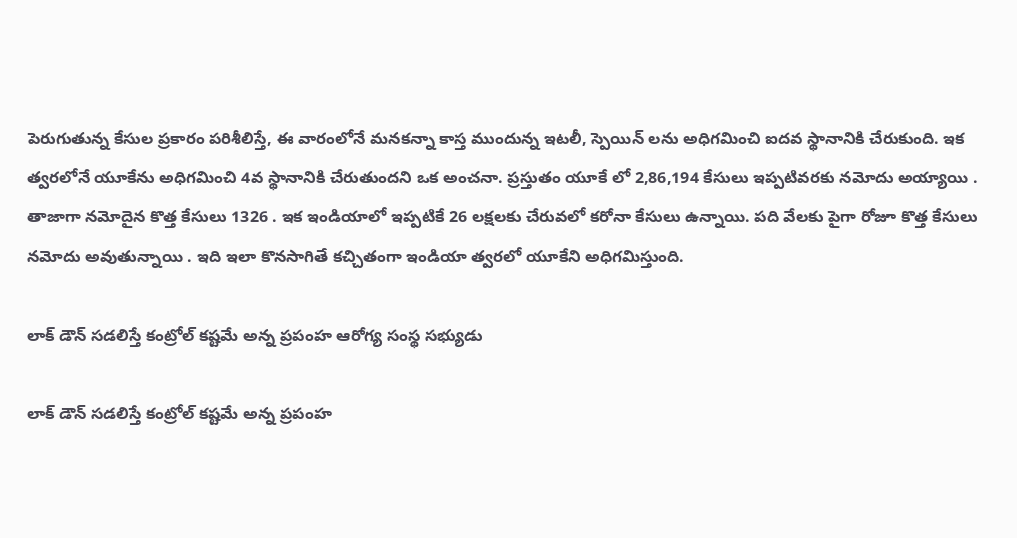పెరుగుతున్న కేసుల ప్రకారం పరిశీలిస్తే, ఈ వారంలోనే మనకన్నా కాస్త ముందున్న ఇటలీ, స్పెయిన్ లను అధిగమించి ఐదవ స్థానానికి చేరుకుంది. ఇక త్వరలోనే యూకేను అధిగమించి 4వ స్థానానికి చేరుతుందని ఒక అంచనా. ప్రస్తుతం యూకే లో 2,86,194 కేసులు ఇప్పటివరకు నమోదు అయ్యాయి . తాజాగా నమోదైన కొత్త కేసులు 1326 . ఇక ఇండియాలో ఇప్పటికే 26 లక్షలకు చేరువలో కరోనా కేసులు ఉన్నాయి. పది వేలకు పైగా రోజూ కొత్త కేసులు నమోదు అవుతున్నాయి . ఇది ఇలా కొనసాగితే కచ్చితంగా ఇండియా త్వరలో యూకేని అధిగమిస్తుంది.

లాక్ డౌన్ సడలిస్తే కంట్రోల్ కష్టమే అన్న ప్రపంహ ఆరోగ్య సంస్థ సభ్యుడు

లాక్ డౌన్ సడలిస్తే కంట్రోల్ కష్టమే అన్న ప్రపంహ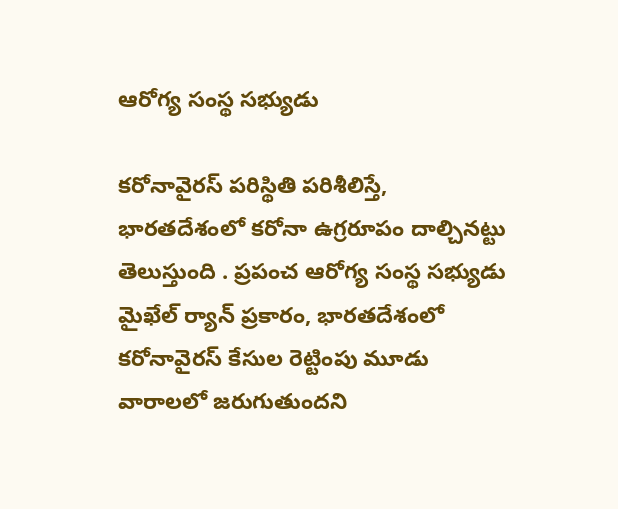ఆరోగ్య సంస్థ సభ్యుడు

కరోనావైరస్ పరిస్థితి పరిశీలిస్తే, భారతదేశంలో కరోనా ఉగ్రరూపం దాల్చినట్టు తెలుస్తుంది . ప్రపంచ ఆరోగ్య సంస్థ సభ్యుడు మైఖేల్ ర్యాన్ ప్రకారం, భారతదేశంలో కరోనావైరస్ కేసుల రెట్టింపు మూడు వారాలలో జరుగుతుందని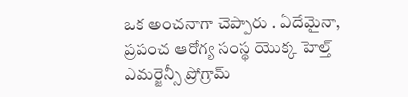ఒక అంచనాగా చెప్పారు . ఏదేమైనా, ప్రపంచ ఆరోగ్య సంస్థ యొక్క హెల్త్ ఎమర్జెన్సీ ప్రోగ్రామ్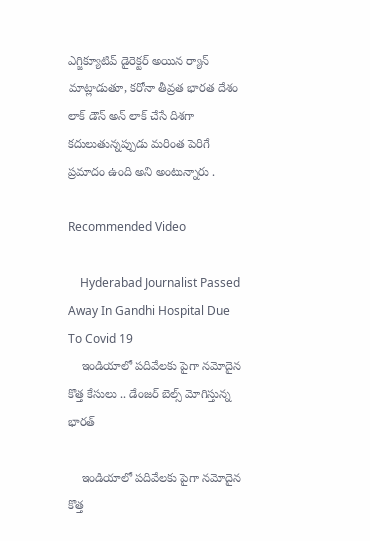ఎగ్జిక్యూటివ్ డైరెక్టర్ అయిన ర్యాన్ మాట్లాడుతూ, కరోనా తీవ్రత భారత దేశం లాక్ డౌన్ అన్ లాక్ చేసే దిశగా కదులుతున్నప్పుడు మరింత పెరిగే ప్రమాదం ఉంది అని అంటున్నారు .

Recommended Video

    Hyderabad Journalist Passed Away In Gandhi Hospital Due To Covid 19
    ఇండియాలో పదివేలకు పైగా నమోదైన కొత్త కేసులు .. డేంజర్ బెల్స్ మోగిస్తున్న భారత్

    ఇండియాలో పదివేలకు పైగా నమోదైన కొత్త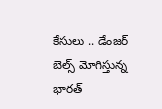కేసులు .. డేంజర్ బెల్స్ మోగిస్తున్న భారత్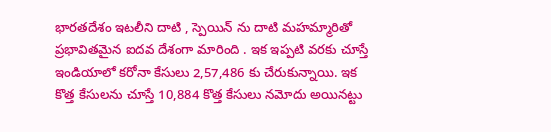భారతదేశం ఇటలీని దాటి , స్పెయిన్ ను దాటి మహమ్మారితో ప్రభావితమైన ఐదవ దేశంగా మారింది . ఇక ఇప్పటి వరకు చూస్తే ఇండియాలో కరోనా కేసులు 2,57,486 కు చేరుకున్నాయి. ఇక కొత్త కేసులను చూస్తే 10,884 కొత్త కేసులు నమోదు అయినట్టు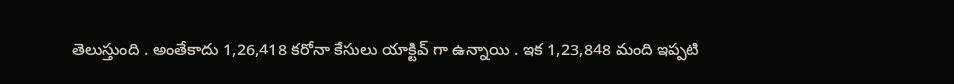తెలుస్తుంది . అంతేకాదు 1,26,418 కరోనా కేసులు యాక్టివ్ గా ఉన్నాయి . ఇక 1,23,848 మంది ఇప్పటి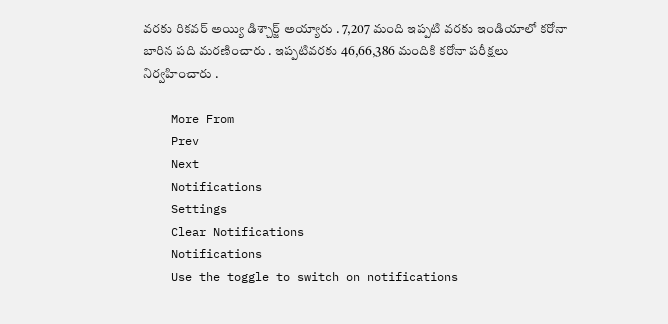వరకు రికవర్ అయ్యి డిశ్చార్జ్ అయ్యారు . 7,207 మంది ఇప్పటి వరకు ఇండియాలో కరోనా బారిన పది మరణించారు . ఇప్పటివరకు 46,66,386 మందికి కరోనా పరీక్షలు నిర్వహించారు .

    More From
    Prev
    Next
    Notifications
    Settings
    Clear Notifications
    Notifications
    Use the toggle to switch on notifications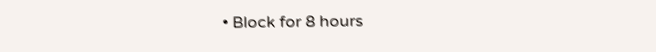• Block for 8 hours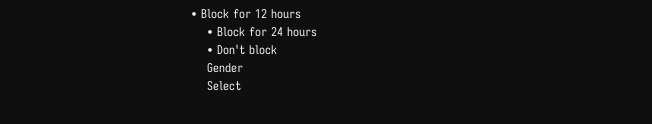• Block for 12 hours
    • Block for 24 hours
    • Don't block
    Gender
    Select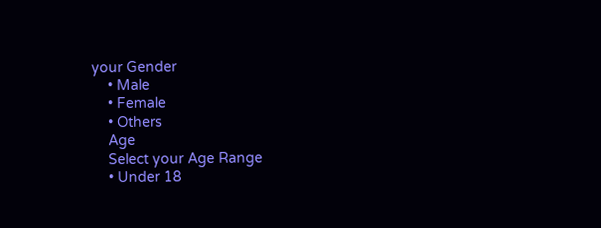your Gender
    • Male
    • Female
    • Others
    Age
    Select your Age Range
    • Under 18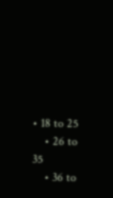• 18 to 25
    • 26 to 35
    • 36 to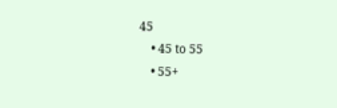45
    • 45 to 55
    • 55+